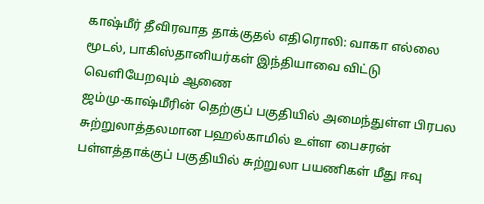காஷ்மீர் தீவிரவாத தாக்குதல் எதிரொலி: வாகா எல்லை மூடல், பாகிஸ்தானியர்கள் இந்தியாவை விட்டு வெளியேறவும் ஆணை
ஜம்மு-காஷ்மீரின் தெற்குப் பகுதியில் அமைந்துள்ள பிரபல சுற்றுலாத்தலமான பஹல்காமில் உள்ள பைசரன் பள்ளத்தாக்குப் பகுதியில் சுற்றுலா பயணிகள் மீது ஈவு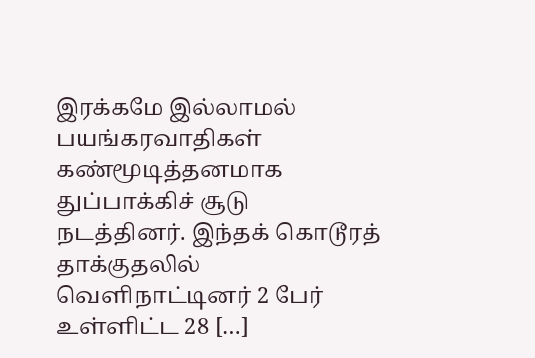இரக்கமே இல்லாமல் பயங்கரவாதிகள் கண்மூடித்தனமாக துப்பாக்கிச் சூடு நடத்தினர். இந்தக் கொடூரத் தாக்குதலில் வெளிநாட்டினர் 2 பேர் உள்ளிட்ட 28 […]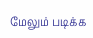மேலும் படிக்க